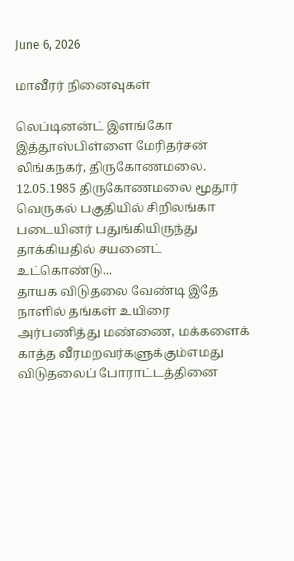June 6, 2026

மாவீரர் நினைவுகள்

லெப்டினன்ட் இளங்கோ இத்தூஸ்பிள்ளை மேரிதர்சன் லிங்கநகர், திருகோணமலை. 12.05.1985 திருகோணமலை மூதூர் வெருகல் பகுதியில் சிறிலங்கா படையினர் பதுங்கியிருந்து தாக்கியதில் சயனைட் உட்கொண்டு...
தாயக விடுதலை வேண்டி இதே நாளில் தங்கள் உயிரை அர்பணித்து மண்ணை, மக்களைக் காத்த வீரமறவர்களுக்கும்எமது விடுதலைப் போராட்டத்தினை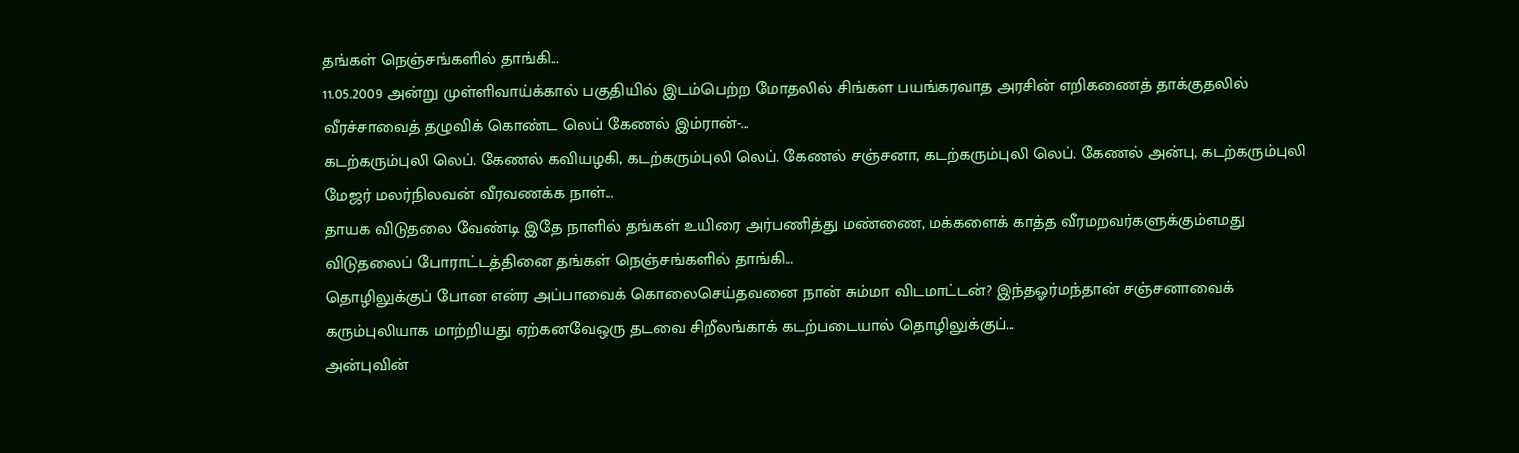தங்கள் நெஞ்சங்களில் தாங்கி...
11.05.2009 அன்று முள்ளிவாய்க்கால் பகுதியில் இடம்பெற்ற மோதலில் சிங்கள பயங்கரவாத அரசின் எறிகணைத் தாக்குதலில் வீரச்சாவைத் தழுவிக் கொண்ட லெப் கேணல் இம்ரான்-...
கடற்கரும்புலி லெப். கேணல் கவியழகி, கடற்கரும்புலி லெப். கேணல் சஞ்சனா, கடற்கரும்புலி லெப். கேணல் அன்பு, கடற்கரும்புலி மேஜர் மலர்நிலவன் வீரவணக்க நாள்...
தாயக விடுதலை வேண்டி இதே நாளில் தங்கள் உயிரை அர்பணித்து மண்ணை, மக்களைக் காத்த வீரமறவர்களுக்கும்எமது விடுதலைப் போராட்டத்தினை தங்கள் நெஞ்சங்களில் தாங்கி...
தொழிலுக்குப் போன என்ர அப்பாவைக் கொலைசெய்தவனை நான் சும்மா விடமாட்டன்? இந்தஓர்மந்தான் சஞ்சனாவைக் கரும்புலியாக மாற்றியது ஏற்கனவேஒரு தடவை சிறீலங்காக் கடற்படையால் தொழிலுக்குப்...
அன்புவின்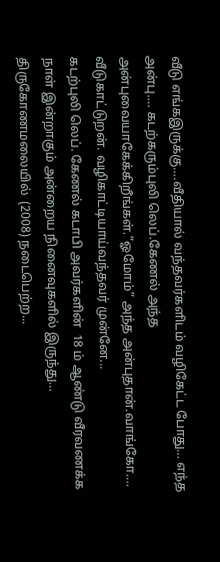வீடு எங்கஇருக்கு….வீதியால் வந்தவர்களிடம் வழிகேட்ட போது… எந்த அன்பு…. கடற்கரும்புலி லெப்.கேணல் அந்த அன்புவையாகேக்கிறீங்கள்.”ஓமோம்” அந்த அன்புதான்.வாங்கோ…. வீடுகாட்டுறன். வழிகாட்டியாய்வந்தவர் முன்னே...
கடற்புலி லெப். கேணல் கடாபி அவர்களின்  18 ம் ஆண்டு வீரவணக்க நாள் இன்றாகும் அன்றைய நினைவுகளில் இருந்து… திருகோணமலையில்  (2008) நடைபெற்ற...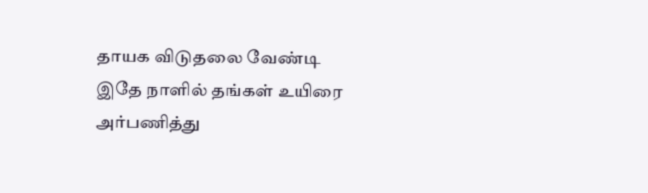தாயக விடுதலை வேண்டி இதே நாளில் தங்கள் உயிரை அர்பணித்து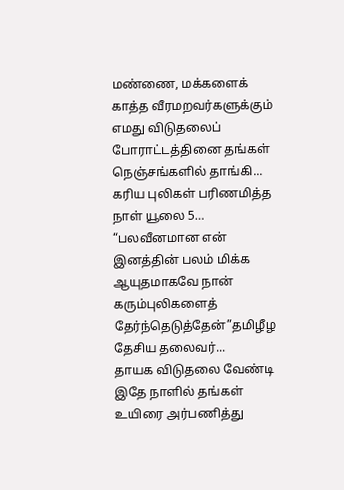மண்ணை, மக்களைக் காத்த வீரமறவர்களுக்கும்  எமது விடுதலைப் போராட்டத்தினை தங்கள் நெஞ்சங்களில் தாங்கி...
கரிய புலிகள் பரிணமித்த நாள் யூலை 5… “பலவீனமான என் இனத்தின் பலம் மிக்க ஆயுதமாகவே நான் கரும்புலிகளைத் தேர்ந்தெடுத்தேன்”தமிழீழ தேசிய தலைவர்...
தாயக விடுதலை வேண்டி இதே நாளில் தங்கள் உயிரை அர்பணித்து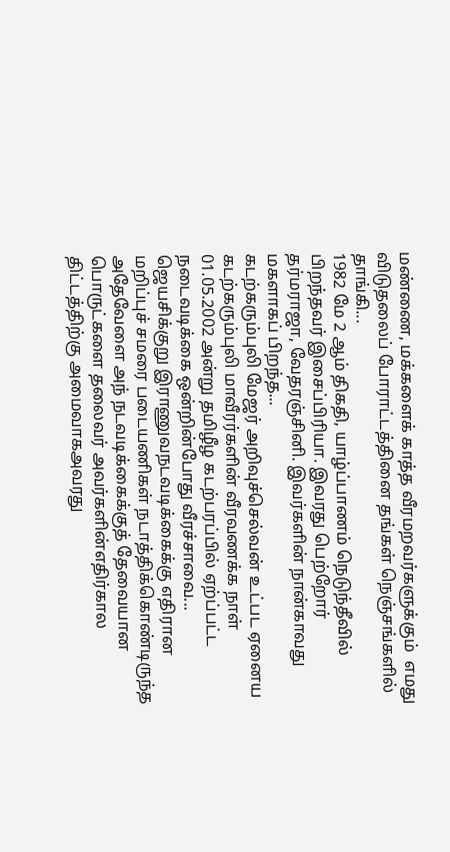மண்ணை, மக்களைக் காத்த வீரமறவர்களுக்கும்  எமது விடுதலைப் போராட்டத்தினை தங்கள் நெஞ்சங்களில் தாங்கி...
1982 மே 2 ஆம் திகதி, யாழ்ப்பாணம் நெடுந்தீவில் பிறந்தவர் இசைப்பிரியா. இவரது பெற்றோர் தர்மராஜா, வேதரஞ்சினி. இவர்களின் நான்காவது மகளாகப் பிறந்த...
கடற்கரும்புலி மேஜர் அறிவுச்செல்வன் உட்பட ஏனைய கடற்கரும்புலி மாவீரர்களின் வீரவணக்க நாள் 01.05.2002 அன்று தமிழீழ கடற்பரப்பில் ஏற்ப்பட்ட நடைவடிக்கை ஒன்றின்போது வீரச்சாவை...
ஜெயசிக்குறு இராணுவநடவடிக்கைக்கு எதிரான மறிப்புச் சமரை படையணிகள் நடாத்திக்கொண்டிருந்த அதேவேளை அந் நடவடிக்கைக்குத் தேவையான பொருட்களை தலைவர் அவர்களின்எதிர்கால திட்டத்திற்கு அமைவாகஅவரது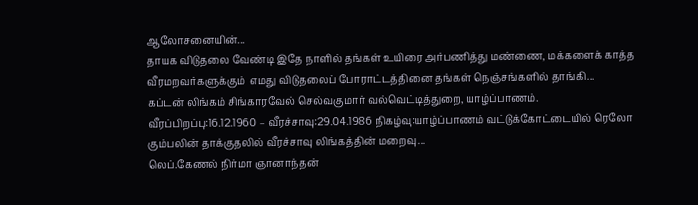ஆலோசனையின்...
தாயக விடுதலை வேண்டி இதே நாளில் தங்கள் உயிரை அர்பணித்து மண்ணை, மக்களைக் காத்த வீரமறவர்களுக்கும்  எமது விடுதலைப் போராட்டத்தினை தங்கள் நெஞ்சங்களில் தாங்கி...
கப்டன் லிங்கம் சிங்காரவேல் செல்வகுமார் வல்வெட்டித்துறை, யாழ்ப்பாணம். வீரப்பிறப்பு:16.12.1960 – வீரச்சாவு:29.04.1986 நிகழ்வு:யாழ்ப்பாணம் வட்டுக்கோட்டையில் ரெலோ கும்பலின் தாக்குதலில் வீரச்சாவு லிங்கத்தின் மறைவு...
லெப்.கேணல் நிர்மா ஞானாந்தன்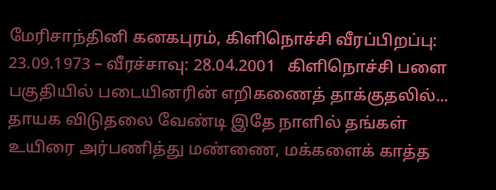மேரிசாந்தினி கனகபுரம், கிளிநொச்சி வீரப்பிறப்பு: 23.09.1973 – வீரச்சாவு: 28.04.2001   கிளிநொச்சி பளை பகுதியில் படையினரின் எறிகணைத் தாக்குதலில்...
தாயக விடுதலை வேண்டி இதே நாளில் தங்கள் உயிரை அர்பணித்து மண்ணை, மக்களைக் காத்த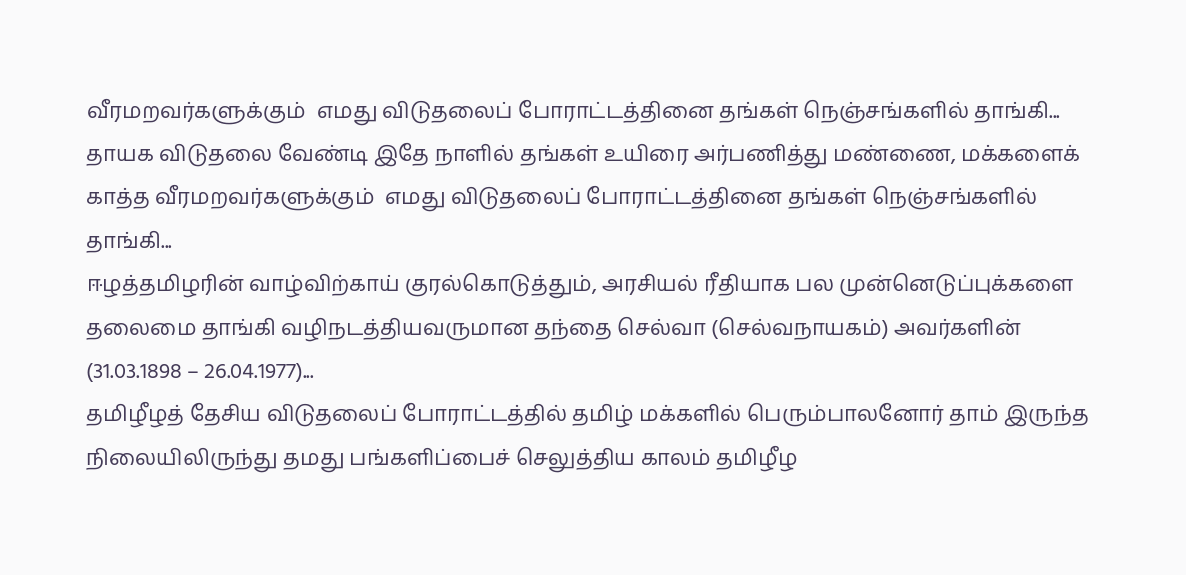வீரமறவர்களுக்கும்  எமது விடுதலைப் போராட்டத்தினை தங்கள் நெஞ்சங்களில் தாங்கி...
தாயக விடுதலை வேண்டி இதே நாளில் தங்கள் உயிரை அர்பணித்து மண்ணை, மக்களைக் காத்த வீரமறவர்களுக்கும்  எமது விடுதலைப் போராட்டத்தினை தங்கள் நெஞ்சங்களில் தாங்கி...
ஈழத்தமிழரின் வாழ்விற்காய் குரல்கொடுத்தும், அரசியல் ரீதியாக பல முன்னெடுப்புக்களை தலைமை தாங்கி வழிநடத்தியவருமான தந்தை செல்வா (செல்வநாயகம்) அவர்களின் (31.03.1898 – 26.04.1977)...
தமிழீழத் தேசிய விடுதலைப் போராட்டத்தில் தமிழ் மக்களில் பெரும்பாலனோர் தாம் இருந்த நிலையிலிருந்து தமது பங்களிப்பைச் செலுத்திய காலம் தமிழீழ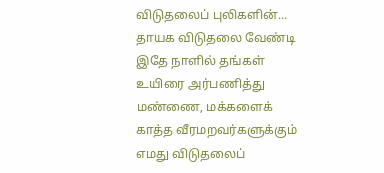விடுதலைப் புலிகளின்...
தாயக விடுதலை வேண்டி இதே நாளில் தங்கள் உயிரை அர்பணித்து மண்ணை, மக்களைக் காத்த வீரமறவர்களுக்கும்  எமது விடுதலைப்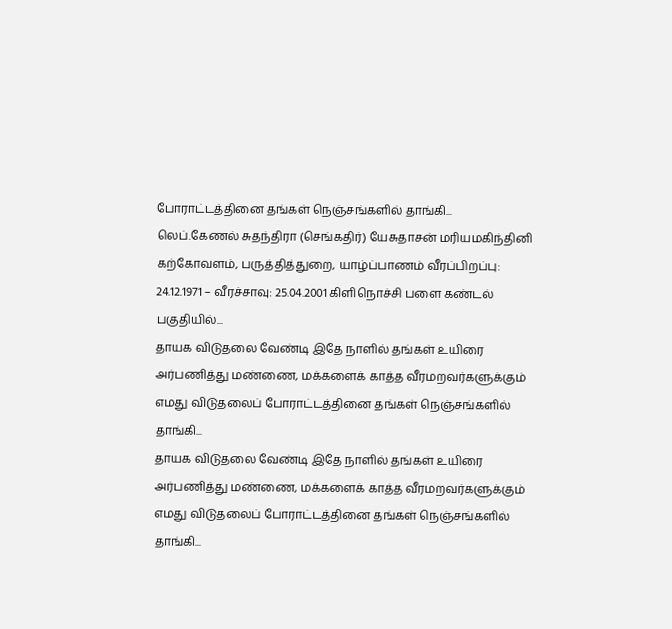போராட்டத்தினை தங்கள் நெஞ்சங்களில் தாங்கி...
லெப்.கேணல் சுதந்திரா (செங்கதிர்) யேசுதாசன் மரியமகிந்தினி கற்கோவளம், பருத்தித்துறை, யாழ்ப்பாணம் வீரப்பிறப்பு: 24.12.1971 – வீரச்சாவு: 25.04.2001 கிளிநொச்சி பளை கண்டல் பகுதியில்...
தாயக விடுதலை வேண்டி இதே நாளில் தங்கள் உயிரை அர்பணித்து மண்ணை, மக்களைக் காத்த வீரமறவர்களுக்கும்  எமது விடுதலைப் போராட்டத்தினை தங்கள் நெஞ்சங்களில் தாங்கி...
தாயக விடுதலை வேண்டி இதே நாளில் தங்கள் உயிரை அர்பணித்து மண்ணை, மக்களைக் காத்த வீரமறவர்களுக்கும்  எமது விடுதலைப் போராட்டத்தினை தங்கள் நெஞ்சங்களில் தாங்கி...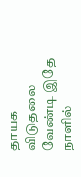தாயக விடுதலை வேண்டி இதே நாளில்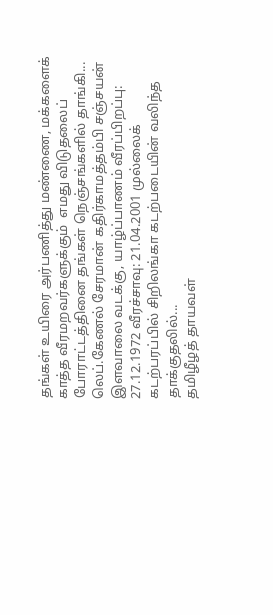தங்கள் உயிரை அர்பணித்து மண்ணை, மக்களைக் காத்த வீரமறவர்களுக்கும்  எமது விடுதலைப் போராட்டத்தினை தங்கள் நெஞ்சங்களில் தாங்கி...
லெப்.கேணல் சேரமான் கதிர்காமத்தம்பி சஞ்சயன் இளவாலை வடக்கு, யாழ்ப்பாணம் வீரப்பிறப்பு: 27.12.1972 வீரச்சாவு: 21.04.2001 முல்லைக் கடற்பரப்பில் சிறிலங்கா கடற்படையின் வலிந்த தாக்குதலில்...
தமிழீழத் தாயவள்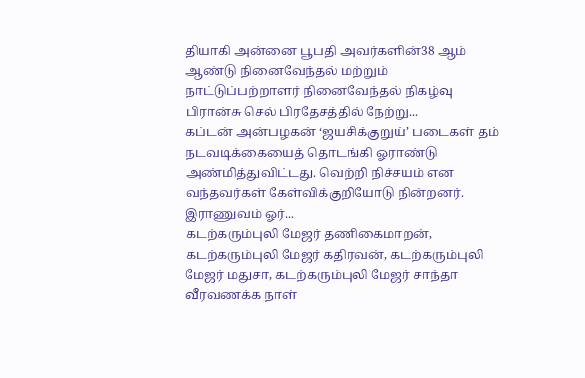தியாகி அன்னை பூபதி அவர்களின்38 ஆம் ஆண்டு நினைவேந்தல் மற்றும் நாட்டுப்பற்றாளர் நினைவேந்தல் நிகழ்வு பிரான்சு செல் பிரதேசத்தில் நேற்று...
கப்டன் அன்பழகன் ‘ஜயசிக்குறுய்’ படைகள் தம் நடவடிக்கையைத் தொடங்கி ஓராண்டு அண்மித்துவிட்டது. வெற்றி நிச்சயம் என வந்தவர்கள் கேள்விக்குறியோடு நின்றனர். இராணுவம் ஓர்...
கடற்கரும்புலி மேஜர் தணிகைமாறன், கடற்கரும்புலி மேஜர் கதிரவன், கடற்கரும்புலி மேஜர் மதுசா, கடற்கரும்புலி மேஜர் சாந்தா வீரவணக்க நாள்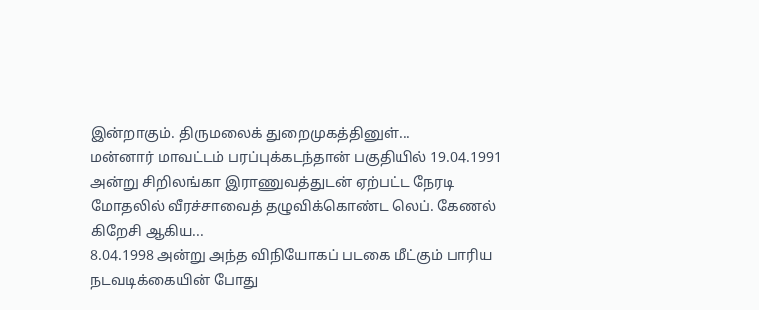இன்றாகும். திருமலைக் துறைமுகத்தினுள்...
மன்னார் மாவட்டம் பரப்புக்கடந்தான் பகுதியில் 19.04.1991 அன்று சிறிலங்கா இராணுவத்துடன் ஏற்பட்ட நேரடி மோதலில் வீரச்சாவைத் தழுவிக்கொண்ட லெப். கேணல் கிறேசி ஆகிய...
8.04.1998 அன்று அந்த விநியோகப் படகை மீட்கும் பாரிய நடவடிக்கையின் போது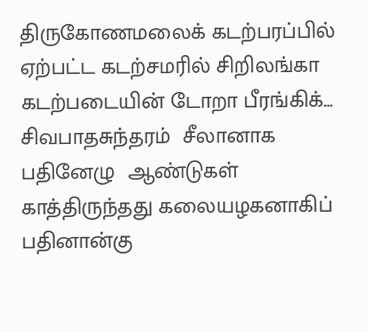திருகோணமலைக் கடற்பரப்பில் ஏற்பட்ட கடற்சமரில் சிறிலங்கா கடற்படையின் டோறா பீரங்கிக்...
சிவபாதசுந்தரம்  சீலானாக பதினேழு  ஆண்டுகள்  காத்திருந்தது கலையழகனாகிப்  பதினான்கு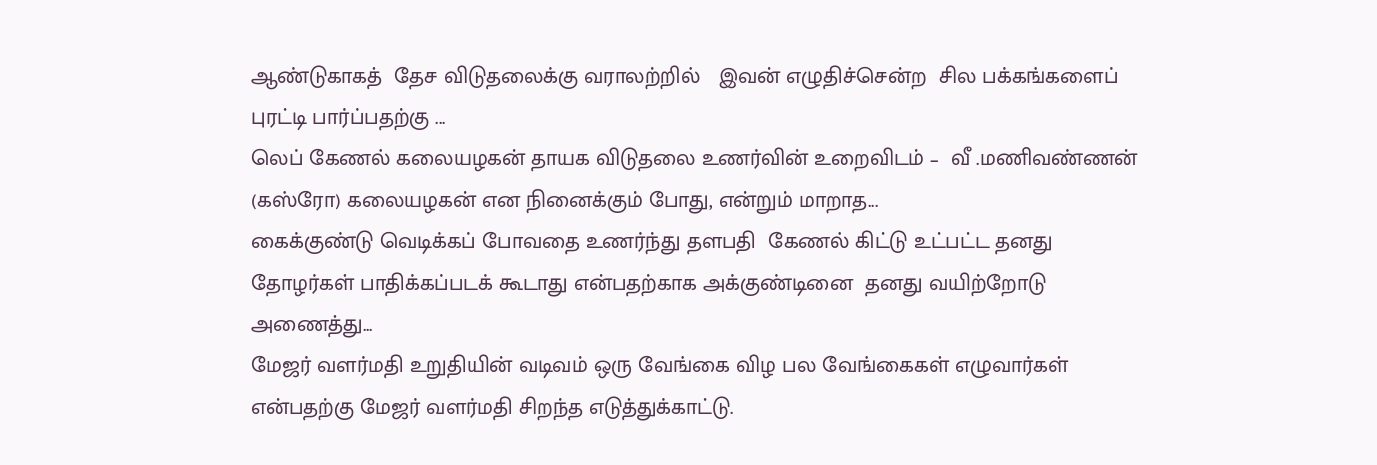ஆண்டுகாகத்  தேச விடுதலைக்கு வராலற்றில்   இவன் எழுதிச்சென்ற  சில பக்கங்களைப்  புரட்டி பார்ப்பதற்கு ...
லெப் கேணல் கலையழகன் தாயக விடுதலை உணர்வின் உறைவிடம் –  வீ .மணிவண்ணன் (கஸ்ரோ) கலையழகன் என நினைக்கும் போது, என்றும் மாறாத...
கைக்குண்டு வெடிக்கப் போவதை உணர்ந்து தளபதி  கேணல் கிட்டு உட்பட்ட தனது தோழர்கள் பாதிக்கப்படக் கூடாது என்பதற்காக அக்குண்டினை  தனது வயிற்றோடு  அணைத்து...
மேஜர் வளர்மதி உறுதியின் வடிவம் ஒரு வேங்கை விழ பல வேங்கைகள் எழுவார்கள் என்பதற்கு மேஜர் வளர்மதி சிறந்த எடுத்துக்காட்டு.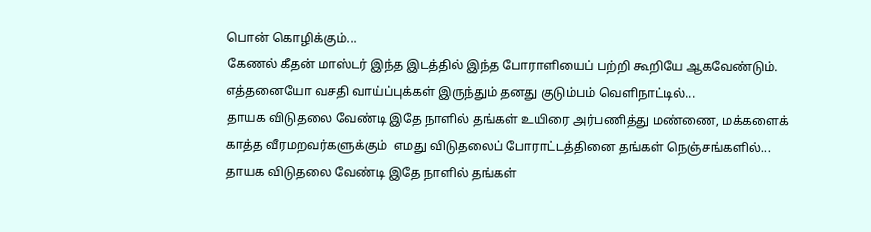பொன் கொழிக்கும்...
கேணல் கீதன் மாஸ்டர் இந்த இடத்தில் இந்த போராளியைப் பற்றி கூறியே ஆகவேண்டும். எத்தனையோ வசதி வாய்ப்புக்கள் இருந்தும் தனது குடும்பம் வெளிநாட்டில்...
தாயக விடுதலை வேண்டி இதே நாளில் தங்கள் உயிரை அர்பணித்து மண்ணை, மக்களைக் காத்த வீரமறவர்களுக்கும்  எமது விடுதலைப் போராட்டத்தினை தங்கள் நெஞ்சங்களில்...
தாயக விடுதலை வேண்டி இதே நாளில் தங்கள்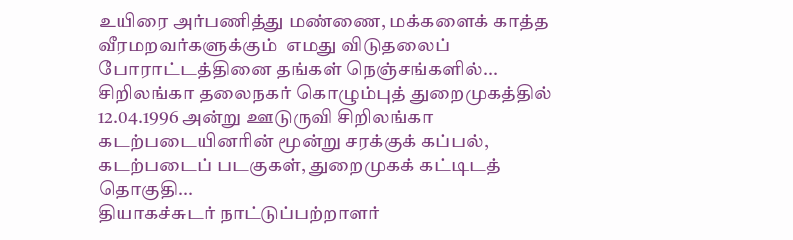உயிரை அர்பணித்து மண்ணை, மக்களைக் காத்த வீரமறவர்களுக்கும்  எமது விடுதலைப் போராட்டத்தினை தங்கள் நெஞ்சங்களில்...
சிறிலங்கா தலைநகர் கொழும்புத் துறைமுகத்தில் 12.04.1996 அன்று ஊடுருவி சிறிலங்கா கடற்படையினரின் மூன்று சரக்குக் கப்பல், கடற்படைப் படகுகள், துறைமுகக் கட்டிடத் தொகுதி...
தியாகச்சுடர் நாட்டுப்பற்றாளர்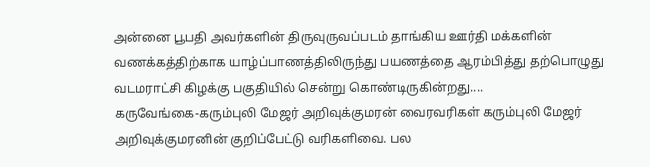அன்னை பூபதி அவர்களின் திருவுருவப்படம் தாங்கிய ஊர்தி மக்களின் வணக்கத்திற்காக யாழ்ப்பாணத்திலிருந்து பயணத்தை ஆரம்பித்து தற்பொழுது வடமராட்சி கிழக்கு பகுதியில் சென்று கொண்டிருகின்றது....
கருவேங்கை-கரும்புலி மேஜர் அறிவுக்குமரன் வைரவரிகள் கரும்புலி மேஜர் அறிவுக்குமரனின் குறிப்பேட்டு வரிகளிவை. பல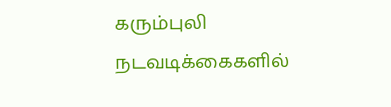கரும்புலி நடவடிக்கைகளில்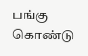பங்கு கொண்டு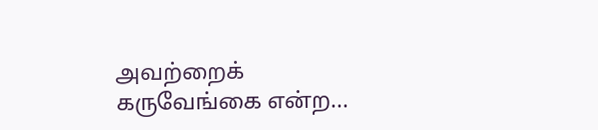அவற்றைக் கருவேங்கை என்ற...